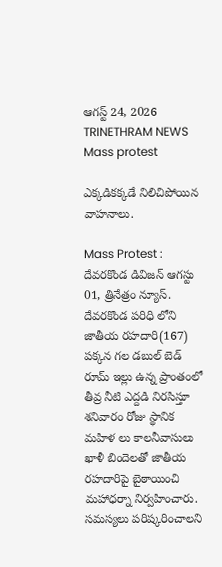ఆగస్ట్ 24, 2026
TRINETHRAM NEWS
Mass protest

ఎక్కడికక్కడే నిలిచిపోయిన వాహనాలు.

Mass Protest : దేవరకొండ డివిజన్ ఆగస్టు 01, త్రినేత్రం న్యూస్. దేవరకొండ పరిధి లోని జాతీయ రహదారి(167) పక్కన గల డబుల్ బెడ్ రూమ్ ఇల్లు ఉన్న ప్రాంతంలో తీవ్ర నీటి ఎద్దడి నిరసిస్తూ శనివారం రోజు స్థానిక మహిళ లు కాలనీవాసులు ఖాళీ బిందెలతో జాతీయ రహదారిపై బైఠాయించి మహాధర్నా నిర్వహించారు.
సమస్యలు పరిష్కరించాలని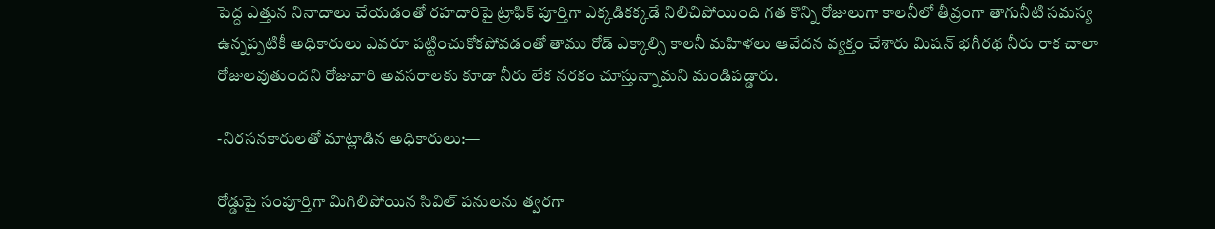పెద్ద ఎత్తున నినాదాలు చేయడంతో రహదారిపై ట్రాఫిక్ పూర్తిగా ఎక్కడికక్కడే నిలిచిపోయింది గత కొన్ని రోజులుగా కాలనీలో తీవ్రంగా తాగునీటి సమస్య ఉన్నప్పటికీ అధికారులు ఎవరూ పట్టించుకోకపోవడంతో తాము రోడ్ ఎక్కాల్సి కాలనీ మహిళలు ఆవేదన వ్యక్తం చేశారు మిషన్ భగీరథ నీరు రాక చాలా రోజులవుతుందని రోజువారి అవసరాలకు కూడా నీరు లేక నరకం చూస్తున్నామని మండిపడ్డారు.

-నిరసనకారులతో మాట్లాడిన అధికారులు:—

రోడ్డుపై సంపూర్తిగా మిగిలిపోయిన సివిల్ పనులను త్వరగా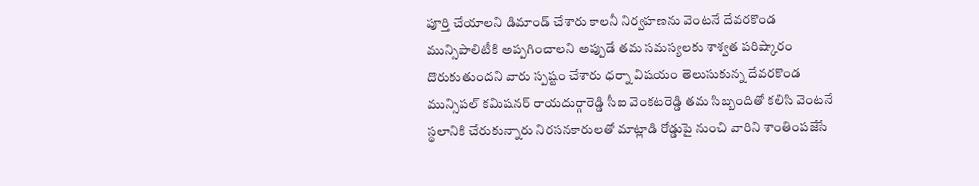పూర్తి చేయాలని డిమాండ్ చేశారు కాలనీ నిర్వహణను వెంటనే దేవరకొండ మున్సిపాలిటీకి అప్పగించాలని అప్పుడే తమ సమస్యలకు శాశ్వత పరిష్కారం దొరుకుతుందని వారు స్పష్టం చేశారు ధర్నా విషయం తెలుసుకున్న దేవరకొండ మున్సిపల్ కమిషనర్ రాయదుర్గారెడ్డి సీఐ వెంకటరెడ్డి తమ సిబ్బందితో కలిసి వెంటనే స్థలానికి చేరుకున్నారు నిరసనకారులతో మాట్లాడి రోడ్డుపై నుంచి వారిని శాంతింపజేసే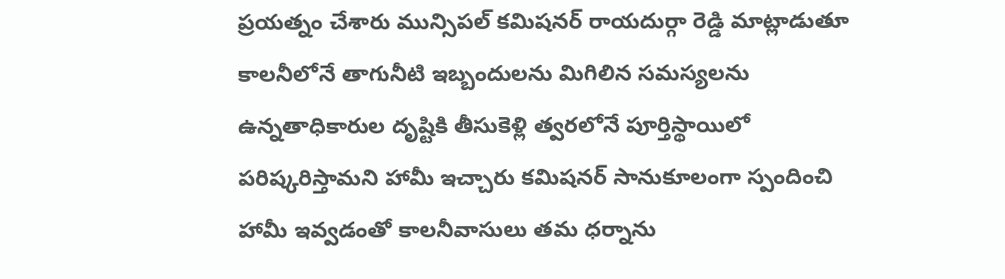ప్రయత్నం చేశారు మున్సిపల్ కమిషనర్ రాయదుర్గా రెడ్డి మాట్లాడుతూ కాలనీలోనే తాగునీటి ఇబ్బందులను మిగిలిన సమస్యలను ఉన్నతాధికారుల దృష్టికి తీసుకెళ్లి త్వరలోనే పూర్తిస్థాయిలో పరిష్కరిస్తామని హామీ ఇచ్చారు కమిషనర్ సానుకూలంగా స్పందించి హామీ ఇవ్వడంతో కాలనీవాసులు తమ ధర్నాను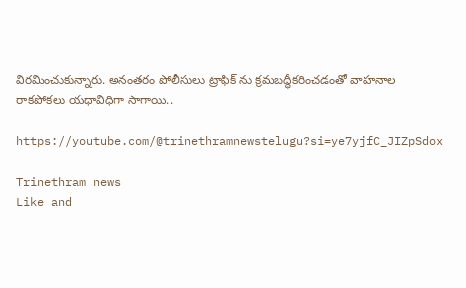విరమించుకున్నారు. అనంతరం పోలీసులు ట్రాఫిక్ ను క్రమబద్ధీకరించడంతో వాహనాల రాకపోకలు యధావిధిగా సాగాయి..

https://youtube.com/@trinethramnewstelugu?si=ye7yjfC_JIZpSdox

Trinethram news
Like and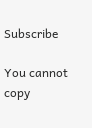Subscribe

You cannot copy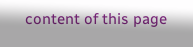content of this page